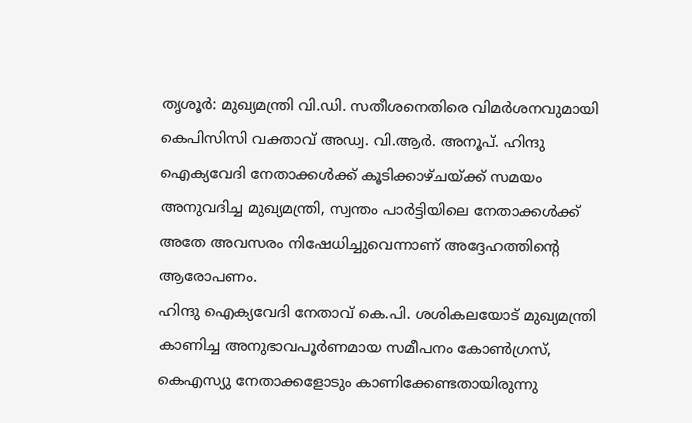തൃശൂർ: മുഖ്യമന്ത്രി വി.ഡി. സതീശനെതിരെ വിമർശനവുമായി കെപിസിസി വക്താവ് അഡ്വ. വി.ആർ. അനൂപ്. ഹിന്ദു ഐക്യവേദി നേതാക്കൾക്ക് കൂടിക്കാഴ്ചയ്ക്ക് സമയം അനുവദിച്ച മുഖ്യമന്ത്രി, സ്വന്തം പാർട്ടിയിലെ നേതാക്കൾക്ക് അതേ അവസരം നിഷേധിച്ചുവെന്നാണ് അദ്ദേഹത്തിന്റെ ആരോപണം.
ഹിന്ദു ഐക്യവേദി നേതാവ് കെ.പി. ശശികലയോട് മുഖ്യമന്ത്രി കാണിച്ച അനുഭാവപൂർണമായ സമീപനം കോൺഗ്രസ്, കെഎസ്യു നേതാക്കളോടും കാണിക്കേണ്ടതായിരുന്നു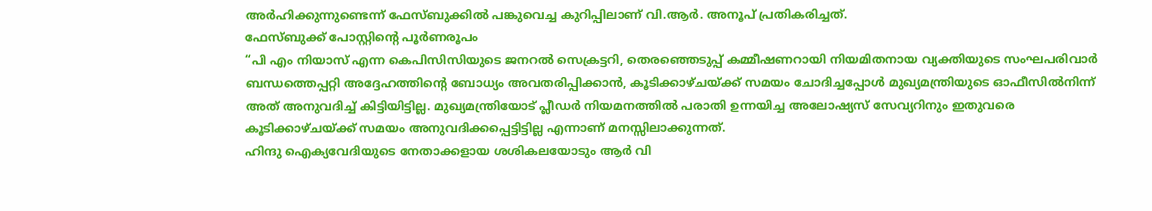അർഹിക്കുന്നുണ്ടെന്ന് ഫേസ്ബുക്കിൽ പങ്കുവെച്ച കുറിപ്പിലാണ് വി.ആർ. അനൂപ് പ്രതികരിച്ചത്.
ഫേസ്ബുക്ക് പോസ്റ്റിൻ്റെ പൂർണരൂപം
“പി എം നിയാസ് എന്ന കെപിസിസിയുടെ ജനറൽ സെക്രട്ടറി, തെരഞ്ഞെടുപ്പ് കമ്മീഷണറായി നിയമിതനായ വ്യക്തിയുടെ സംഘപരിവാർ ബന്ധത്തെപ്പറ്റി അദ്ദേഹത്തിൻ്റെ ബോധ്യം അവതരിപ്പിക്കാൻ, കൂടിക്കാഴ്ചയ്ക്ക് സമയം ചോദിച്ചപ്പോൾ മുഖ്യമന്ത്രിയുടെ ഓഫീസിൽനിന്ന് അത് അനുവദിച്ച് കിട്ടിയിട്ടില്ല. മുഖ്യമന്ത്രിയോട് പ്ലീഡർ നിയമനത്തിൽ പരാതി ഉന്നയിച്ച അലോഷ്യസ് സേവ്യറിനും ഇതുവരെ കൂടിക്കാഴ്ചയ്ക്ക് സമയം അനുവദിക്കപ്പെട്ടിട്ടില്ല എന്നാണ് മനസ്സിലാക്കുന്നത്.
ഹിന്ദു ഐക്യവേദിയുടെ നേതാക്കളായ ശശികലയോടും ആർ വി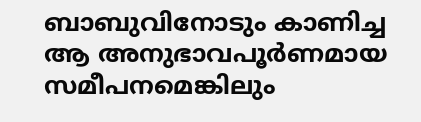ബാബുവിനോടും കാണിച്ച ആ അനുഭാവപൂർണമായ സമീപനമെങ്കിലും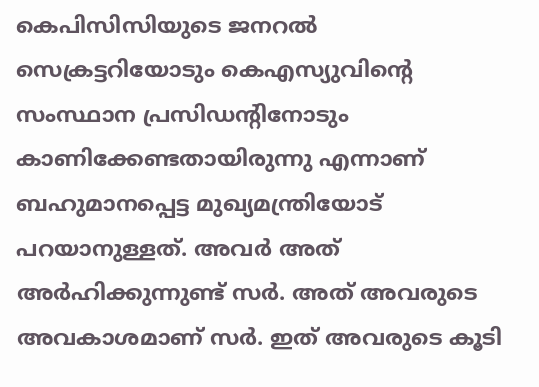കെപിസിസിയുടെ ജനറൽ സെക്രട്ടറിയോടും കെഎസ്യുവിൻ്റെ സംസ്ഥാന പ്രസിഡൻ്റിനോടും കാണിക്കേണ്ടതായിരുന്നു എന്നാണ് ബഹുമാനപ്പെട്ട മുഖ്യമന്ത്രിയോട് പറയാനുള്ളത്. അവർ അത് അർഹിക്കുന്നുണ്ട് സർ. അത് അവരുടെ അവകാശമാണ് സർ. ഇത് അവരുടെ കൂടി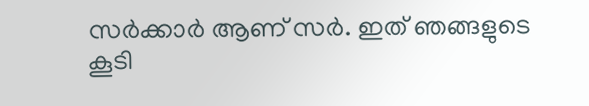സർക്കാർ ആണ് സർ. ഇത് ഞങ്ങളുടെ കൂടി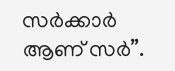സർക്കാർ ആണ് സർ”.